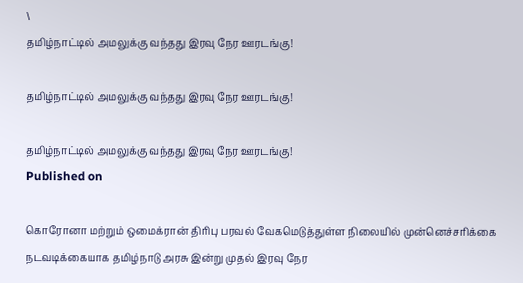\
தமிழ்நாட்டில் அமலுக்கு வந்தது இரவு நேர ஊரடங்கு!

தமிழ்நாட்டில் அமலுக்கு வந்தது இரவு நேர ஊரடங்கு!

தமிழ்நாட்டில் அமலுக்கு வந்தது இரவு நேர ஊரடங்கு!
Published on

கொரோனா மற்றும் ஒமைக்ரான் திரிபு பரவல் வேகமெடுத்துள்ள நிலையில் முன்னெச்சரிக்கை நடவடிக்கையாக தமிழ்நாடு அரசு இன்று முதல் இரவு நேர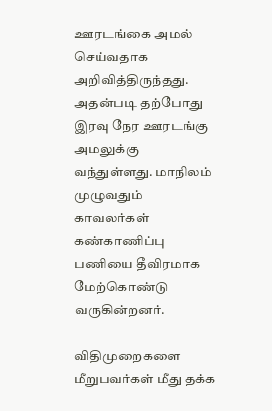ஊரடங்கை அமல் செய்வதாக அறிவித்திருந்தது. அதன்படி தற்போது இரவு நேர ஊரடங்கு அமலுக்கு வந்துள்ளது. மாநிலம் முழுவதும் காவலர்கள் கண்காணிப்பு பணியை தீவிரமாக மேற்கொண்டு வருகின்றனர்.

விதிமுறைகளை மீறுபவர்கள் மீது தக்க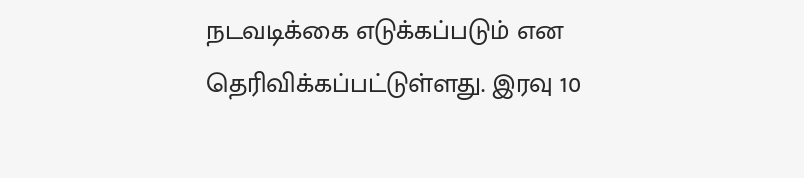நடவடிக்கை எடுக்கப்படும் என தெரிவிக்கப்பட்டுள்ளது. இரவு 10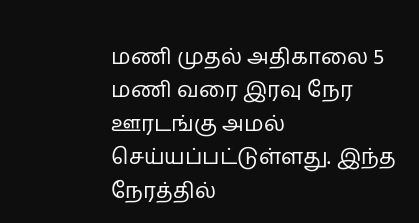மணி முதல் அதிகாலை 5 மணி வரை இரவு நேர ஊரடங்கு அமல் செய்யப்பட்டுள்ளது. இந்த நேரத்தில்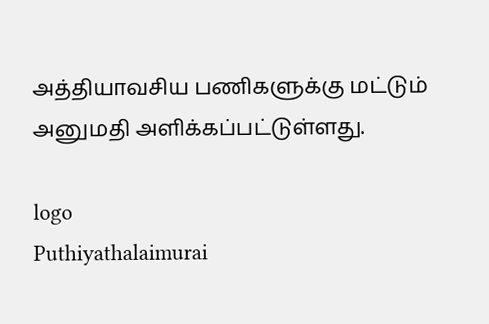அத்தியாவசிய பணிகளுக்கு மட்டும் அனுமதி அளிக்கப்பட்டுள்ளது.

logo
Puthiyathalaimurai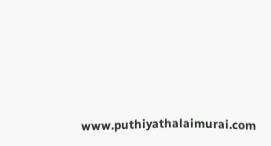www.puthiyathalaimurai.com